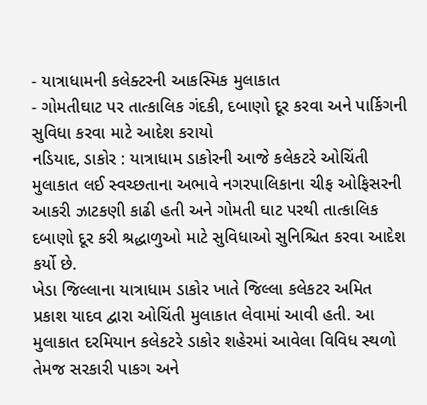- યાત્રાધામની કલેક્ટરની આકસ્મિક મુલાકાત
- ગોમતીઘાટ પર તાત્કાલિક ગંદકી, દબાણો દૂર કરવા અને પાર્કિગની સુવિધા કરવા માટે આદેશ કરાયો
નડિયાદ, ડાકોર : યાત્રાધામ ડાકોરની આજે કલેકટરે ઓચિંતી મુલાકાત લઈ સ્વચ્છતાના અભાવે નગરપાલિકાના ચીફ ઓફિસરની આકરી ઝાટકણી કાઢી હતી અને ગોમતી ઘાટ પરથી તાત્કાલિક દબાણો દૂર કરી શ્રદ્ધાળુઓ માટે સુવિધાઓ સુનિશ્ચિત કરવા આદેશ કર્યો છે.
ખેડા જિલ્લાના યાત્રાધામ ડાકોર ખાતે જિલ્લા કલેકટર અમિત પ્રકાશ યાદવ દ્વારા ઓચિંતી મુલાકાત લેવામાં આવી હતી. આ મુલાકાત દરમિયાન કલેકટરે ડાકોર શહેરમાં આવેલા વિવિધ સ્થળો તેમજ સરકારી પાકગ અને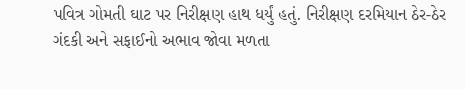પવિત્ર ગોમતી ઘાટ પર નિરીક્ષણ હાથ ધર્યું હતું. નિરીક્ષણ દરમિયાન ઠેર-ઠેર ગંદકી અને સફાઈનો અભાવ જોવા મળતા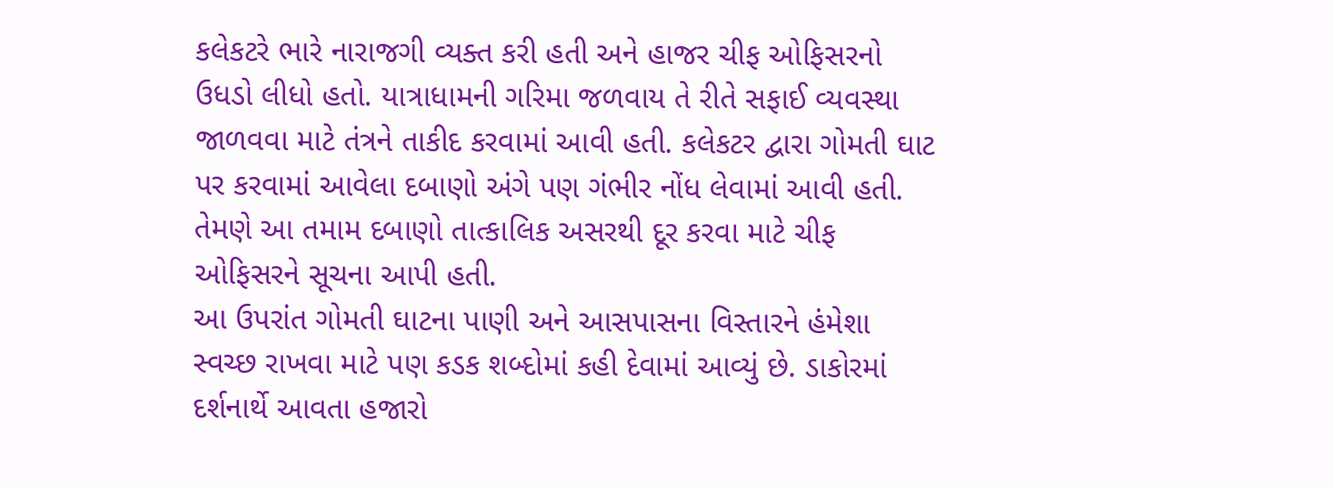કલેકટરે ભારે નારાજગી વ્યક્ત કરી હતી અને હાજર ચીફ ઓફિસરનો ઉધડો લીધો હતો. યાત્રાધામની ગરિમા જળવાય તે રીતે સફાઈ વ્યવસ્થા જાળવવા માટે તંત્રને તાકીદ કરવામાં આવી હતી. કલેકટર દ્વારા ગોમતી ઘાટ પર કરવામાં આવેલા દબાણો અંગે પણ ગંભીર નોંધ લેવામાં આવી હતી. તેમણે આ તમામ દબાણો તાત્કાલિક અસરથી દૂર કરવા માટે ચીફ ઓફિસરને સૂચના આપી હતી.
આ ઉપરાંત ગોમતી ઘાટના પાણી અને આસપાસના વિસ્તારને હંમેશા સ્વચ્છ રાખવા માટે પણ કડક શબ્દોમાં કહી દેવામાં આવ્યું છે. ડાકોરમાં દર્શનાર્થે આવતા હજારો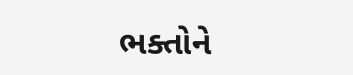ભક્તોને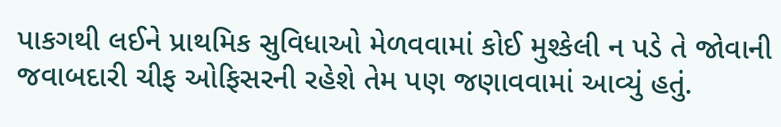પાકગથી લઈને પ્રાથમિક સુવિધાઓ મેળવવામાં કોઈ મુશ્કેલી ન પડે તે જોવાની જવાબદારી ચીફ ઓફિસરની રહેશે તેમ પણ જણાવવામાં આવ્યું હતું.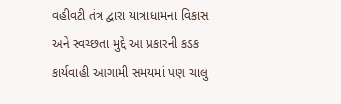વહીવટી તંત્ર દ્વારા યાત્રાધામના વિકાસ અને સ્વચ્છતા મુદ્દે આ પ્રકારની કડક કાર્યવાહી આગામી સમયમાં પણ ચાલુ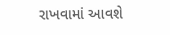રાખવામાં આવશે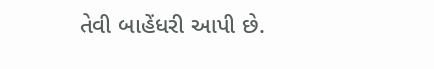તેવી બાહેંધરી આપી છે.